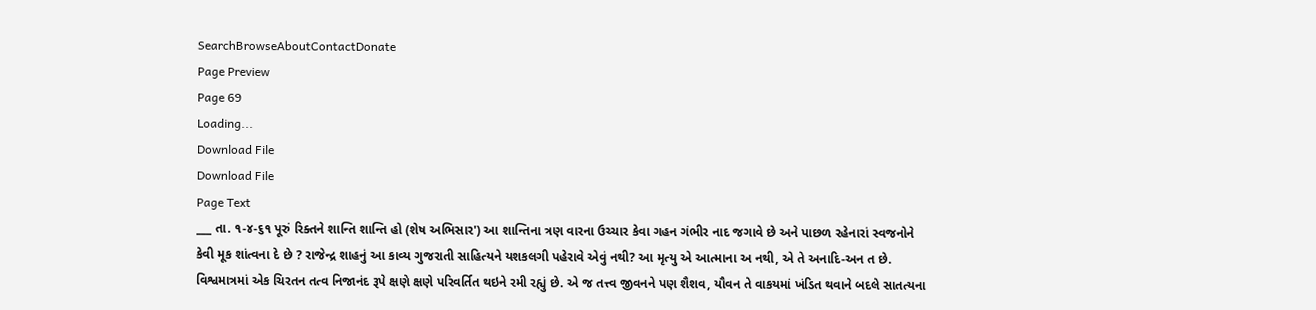SearchBrowseAboutContactDonate
Page Preview
Page 69
Loading...
Download File
Download File
Page Text
___ તા. ૧-૪-૬૧ પૂરું રિક્તને શાન્તિ શાન્તિ હો (શેષ અભિસાર') આ શાન્તિના ત્રણ વારના ઉચ્ચાર કેવા ગહન ગંભીર નાદ જગાવે છે અને પાછળ રહેનારાં સ્વજનોને કેવી મૂક શાંત્વના દે છે ? રાજેન્દ્ર શાહનું આ કાવ્ય ગુજરાતી સાહિત્યને યશકલગી પહેરાવે એવું નથી? આ મૃત્યુ એ આત્માના અ નથી, એ તે અનાદિ-અન ત છે. વિશ્વમાત્રમાં એક ચિરતન તત્વ નિજાનંદ રૂપે ક્ષણે ક્ષણે પરિવર્તિત થઇને રમી રહ્યું છે. એ જ તત્ત્વ જીવનને પણ શૈશવ, યૌવન તે વાકયમાં ખંડિત થવાને બદલે સાતત્યના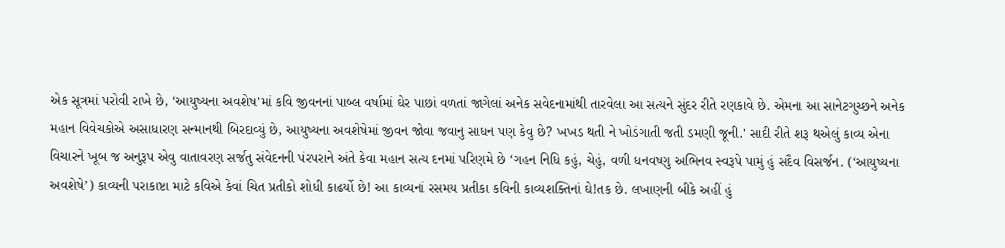એક સૂત્રમાં પરોવી રાખે છે, ‘આયુષ્યના અવશેષ'માં કવિ જીવનનાં પાબ્લ વર્ષામાં ઘેર પાછાં વળતાં જાગેલાં અનેક સવેદનામાંથી તારવેલા આ સત્યને સુંદર રીતે રણકાવે છે. એમના આ સાનેટગુચ્છને અનેક મહાન વિવેચકોએ અસાધારણ સન્માનથી બિરદાવ્યું છે, આયુષ્યના અવશેષેમાં જીવન જોવા જવાનુ સાધન પણ કેવુ છે? ખખડ થતી ને ખોડંગાતી જતી ડમણી જૂની.' સાદી રીતે શરૂ થએલું કાવ્ય એના વિચારને ખૂબ જ અનુરૂપ એવુ વાતાવરણ સર્જતુ સંવેદનની પંરપરાને અંતે કેવા મહાન સત્ય દનમાં પરિણમે છે ‘ગહન નિધિ કહું, ચેહું, વળી ધનવષ્ણુ અભિનવ સ્વરૂપે પામું હું સદૈવ વિસર્જન. (‘આયુષ્યના અવશેષે’) કાવ્યની પરાકાષ્ટા માટે કવિએ કેવાં ચિત પ્રતીકો શોધી કાઢર્યો છે! આ કાવ્યનાં રસમય પ્રતીકા કવિની કાવ્યશક્તિનાં ઘે!તક છે. લખાણની બીકે અહીં હું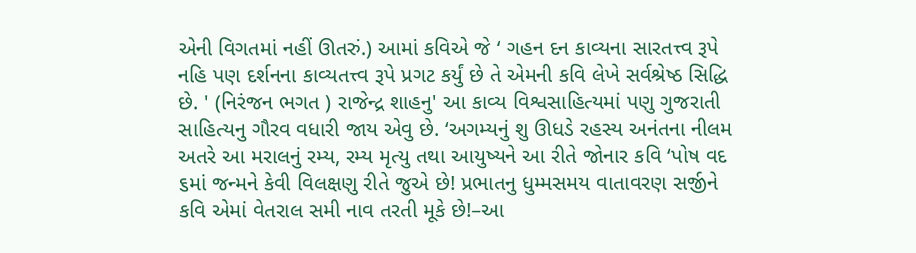એની વિગતમાં નહીં ઊતરું.) આમાં કવિએ જે ‘ ગહન દન કાવ્યના સારતત્ત્વ રૂપે નહિ પણ દર્શનના કાવ્યતત્ત્વ રૂપે પ્રગટ કર્યું છે તે એમની કવિ લેખે સર્વશ્રેષ્ઠ સિદ્ધિ છે. ' (નિરંજન ભગત ) રાજેન્દ્ર શાહનુ' આ કાવ્ય વિશ્વસાહિત્યમાં પણુ ગુજરાતી સાહિત્યનુ ગૌરવ વધારી જાય એવુ છે. ‘અગમ્યનું શુ ઊધડે રહસ્ય અનંતના નીલમ અતરે આ મરાલનું રમ્ય, રમ્ય મૃત્યુ તથા આયુષ્યને આ રીતે જોનાર કવિ ‘પોષ વદ ૬માં જન્મને કેવી વિલક્ષણુ રીતે જુએ છે! પ્રભાતનુ ધુમ્મસમય વાતાવરણ સર્જીને કવિ એમાં વેતરાલ સમી નાવ તરતી મૂકે છે!–આ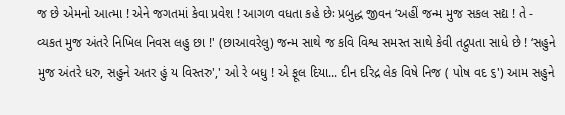જ છે એમનો આત્મા ! એને જગતમાં કેવા પ્રવેશ ! આગળ વધતા કહે છેઃ પ્રબુદ્ધ જીવન ‘અહીં જન્મ મુજ સકલ સદ્ય ! તે - વ્યકત મુજ અંતરે નિખિલ નિવસ લહુ છા !' (છાઆવરેલુ) જન્મ સાથે જ કવિ વિશ્વ સમસ્ત સાથે કેવી તદ્રુપતા સાધે છે ! ‘સહુને મુજ અંતરે ધરુ, સહુને અતર હું ય વિસ્તરુ',' ઓ રે બધુ ! એ ફૂલ દિયા... દીન દરિદ્ર લેક વિષે નિજ ( પોષ વદ ૬') આમ સહુને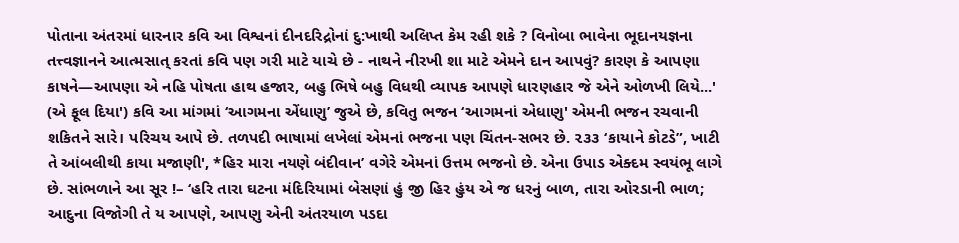પોતાના અંતરમાં ધારનાર કવિ આ વિશ્વનાં દીનદરિદ્રોનાં દુ:ખાથી અલિપ્ત કેમ રહી શકે ? વિનોબા ભાવેના ભૂદાનયજ્ઞના તત્ત્વજ્ઞાનને આત્મસાત્ કરતાં કવિ પણ ગરી માટે યાચે છે - નાથને નીરખી શા માટે એમને દાન આપવું? કારણ કે આપણા કાષને—આપણા એ નહિ પોષતા હાથ હજાર, બહુ ભિષે બહુ વિધથી વ્યાપક આપણે ધારણહાર જે એને ઓળખી લિયે...' (એ ફૂલ દિયા') કવિ આ માંગમાં ‘આગમના એંધાણુ’ જુએ છે, કવિતુ ભજન ‘આગમનાં એધાણુ' એમની ભજન રચવાની શકિતને સારે। પરિચય આપે છે. તળપદી ભાષામાં લખેલાં એમનાં ભજના પણ ચિંતન-સભર છે. ૨૩૩ ‘કાયાને કોટડે”, ખાટી તે આંબલીથી કાયા મજાણી', *હિર મારા નયણે બંદીવાન’ વગેરે એમનાં ઉત્તમ ભજનો છે. એના ઉપાડ એક્દમ સ્વયંભૂ લાગે છે. સાંભળાને આ સૂર !– ‘હરિ તારા ઘટના મંદિરિયામાં બેસણાં હું જી હિર હુંય એ જ ધરનું બાળ, તારા ઓરડાની ભાળ; આદુના વિજોગી તે ય આપણે, આપણુ એની અંતરયાળ પડદા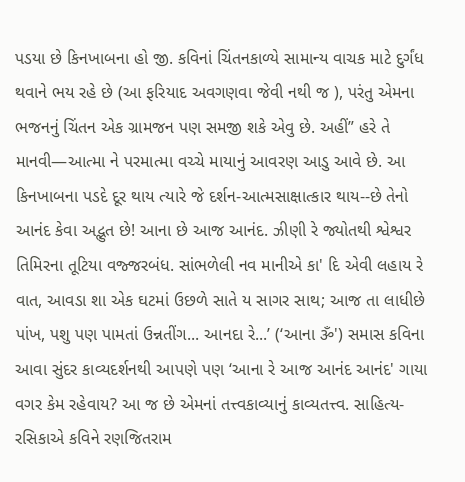પડયા છે કિનખાબના હો જી. કવિનાં ચિંતનકાળ્યે સામાન્ય વાચક માટે દુર્ગંધ થવાને ભય રહે છે (આ ફરિયાદ અવગણવા જેવી નથી જ ), પરંતુ એમના ભજનનું ચિંતન એક ગ્રામજન પણ સમજી શકે એવુ છે. અહીં” હરે તે માનવી—આત્મા ને પરમાત્મા વચ્ચે માયાનું આવરણ આડુ આવે છે. આ કિનખાબના પડદે દૂર થાય ત્યારે જે દર્શન-આત્મસાક્ષાત્કાર થાય--છે તેનો આનંદ કેવા અદ્ભુત છે! આના છે આજ આનંદ. ઝીણી રે જ્યોતથી શ્વેશ્વર તિમિરના તૂટિયા વજ્જરબંધ. સાંભળેલી નવ માનીએ કા' દિ એવી લહાય રે વાત, આવડા શા એક ઘટમાં ઉછળે સાતે ય સાગર સાથ; આજ તા લાધીછે પાંખ, પશુ પણ પામતાં ઉન્નતીંગ... આનદા રે...’ (‘આના ૐ') સમાસ કવિના આવા સુંદર કાવ્યદર્શનથી આપણે પણ ‘આના રે આજ આનંદ આનંદ' ગાયા વગર કેમ રહેવાય? આ જ છે એમનાં તત્ત્વકાવ્યાનું કાવ્યતત્ત્વ. સાહિત્ય-રસિકાએ કવિને રણજિતરામ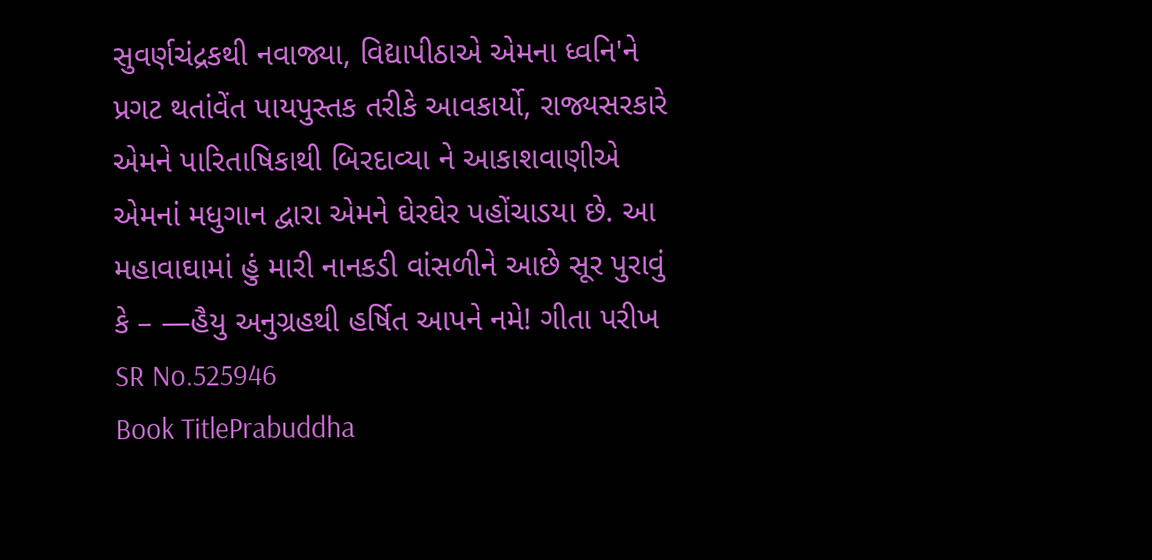સુવર્ણચંદ્રકથી નવાજ્યા, વિદ્યાપીઠાએ એમના ધ્વનિ'ને પ્રગટ થતાંવેંત પાયપુસ્તક તરીકે આવકાર્યો, રાજ્યસરકારે એમને પારિતાષિકાથી બિરદાવ્યા ને આકાશવાણીએ એમનાં મધુગાન દ્વારા એમને ઘેરઘેર પહોંચાડયા છે. આ મહાવાઘામાં હું મારી નાનકડી વાંસળીને આછે સૂર પુરાવું કે – —હૈયુ અનુગ્રહથી હર્ષિત આપને નમે! ગીતા પરીખ
SR No.525946
Book TitlePrabuddha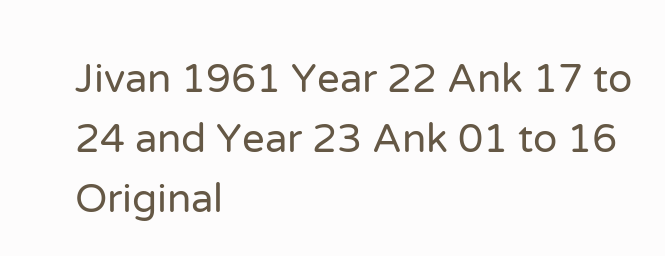Jivan 1961 Year 22 Ank 17 to 24 and Year 23 Ank 01 to 16
Original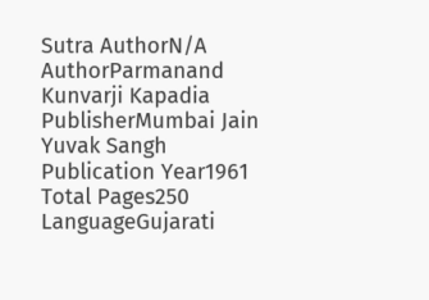Sutra AuthorN/A
AuthorParmanand Kunvarji Kapadia
PublisherMumbai Jain Yuvak Sangh
Publication Year1961
Total Pages250
LanguageGujarati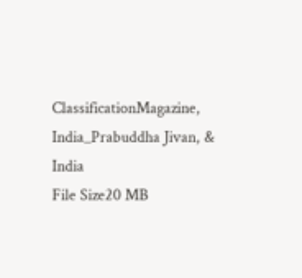ClassificationMagazine, India_Prabuddha Jivan, & India
File Size20 MB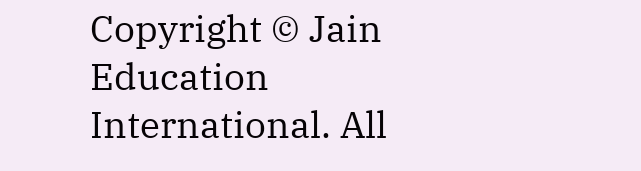Copyright © Jain Education International. All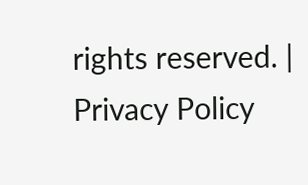rights reserved. | Privacy Policy